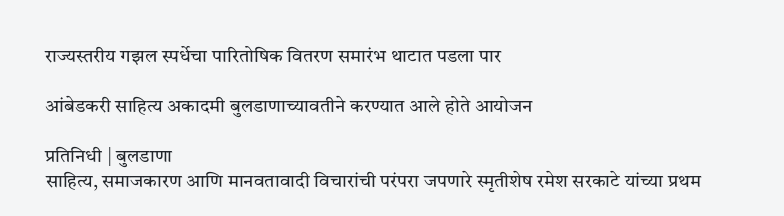राज्यस्तरीय गझल स्पर्धेचा पारितोषिक वितरण समारंभ थाटात पडला पार

आंबेडकरी साहित्य अकादमी बुलडाणाच्यावतीने करण्यात आले होते आयोजन

प्रतिनिधी | बुलडाणा
साहित्य, समाजकारण आणि मानवतावादी विचारांची परंपरा जपणारे स्मृतीशेष रमेश सरकाटे यांच्या प्रथम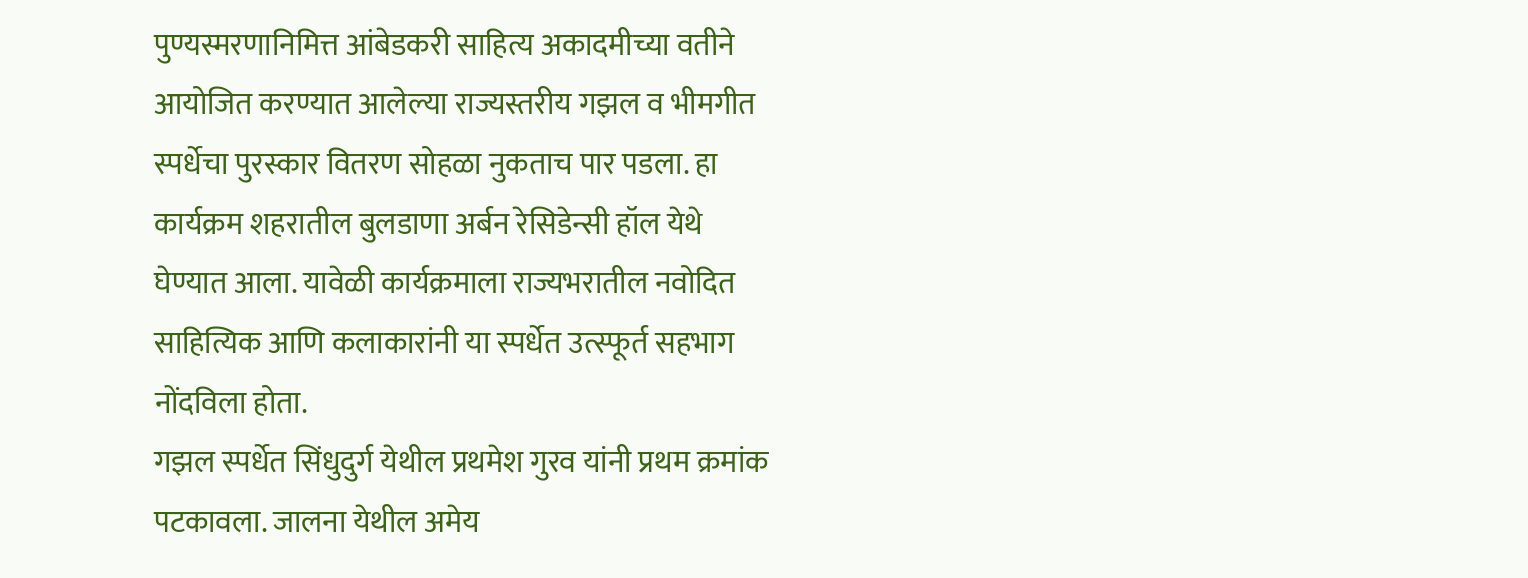पुण्यस्मरणानिमित्त आंबेडकरी साहित्य अकादमीच्या वतीने आयोजित करण्यात आलेल्या राज्यस्तरीय गझल व भीमगीत स्पर्धेचा पुरस्कार वितरण सोहळा नुकताच पार पडला. हा कार्यक्रम शहरातील बुलडाणा अर्बन रेसिडेन्सी हॉल येथे घेण्यात आला. यावेळी कार्यक्रमाला राज्यभरातील नवोदित साहित्यिक आणि कलाकारांनी या स्पर्धेत उत्स्फूर्त सहभाग नोंदविला होता.
गझल स्पर्धेत सिंधुदुर्ग येथील प्रथमेश गुरव यांनी प्रथम क्रमांक पटकावला. जालना येथील अमेय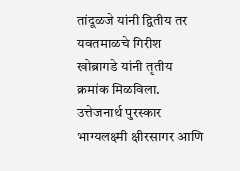तांदूळजे यांनी द्वितीय तर यवतमाळचे गिरीश खोब्रागडे यांनी तृतीय क्रमांक मिळविला. उत्तेजनार्थ पुरस्कार भाग्यलक्ष्मी क्षीरसागर आणि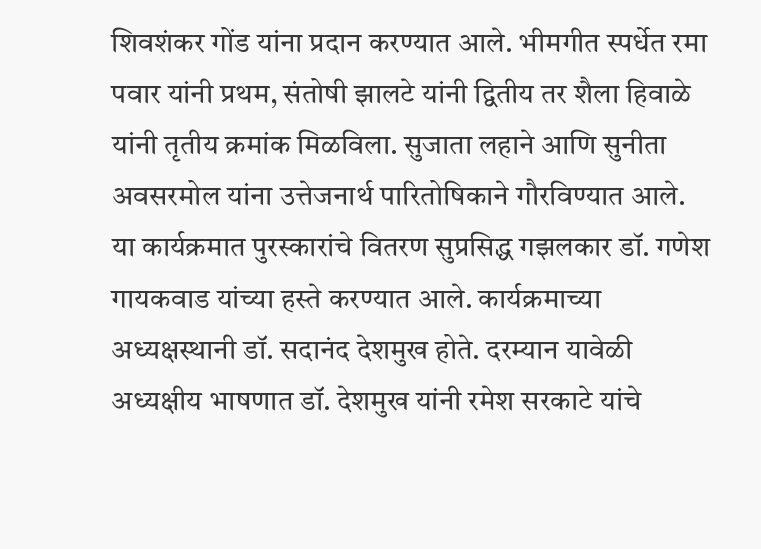शिवशंकर गोंड यांना प्रदान करण्यात आले. भीमगीत स्पर्धेत रमा पवार यांनी प्रथम, संतोषी झालटे यांनी द्वितीय तर शैला हिवाळे यांनी तृतीय क्रमांक मिळविला. सुजाता लहाने आणि सुनीता अवसरमोल यांना उत्तेजनार्थ पारितोषिकाने गौरविण्यात आले.
या कार्यक्रमात पुरस्कारांचे वितरण सुप्रसिद्ध गझलकार डॉ. गणेश गायकवाड यांच्या हस्ते करण्यात आले. कार्यक्रमाच्या अध्यक्षस्थानी डॉ. सदानंद देशमुख होते. दरम्यान यावेळी अध्यक्षीय भाषणात डॉ. देशमुख यांनी रमेश सरकाटे यांचे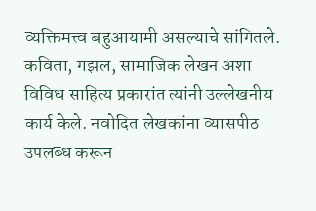व्यक्तिमत्त्व बहुआयामी असल्याचे सांगितले. कविता, गझल, सामाजिक लेखन अशा विविध साहित्य प्रकारांत त्यांनी उल्लेखनीय कार्य केले. नवोदित लेखकांना व्यासपीठ उपलब्ध करून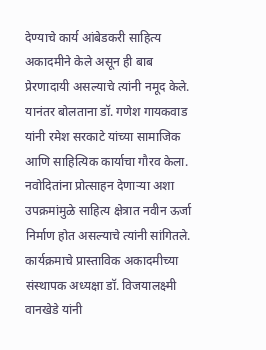देण्याचे कार्य आंबेडकरी साहित्य अकादमीने केले असून ही बाब प्रेरणादायी असल्याचे त्यांनी नमूद केले. यानंतर बोलताना डॉ. गणेश गायकवाड यांनी रमेश सरकाटे यांच्या सामाजिक आणि साहित्यिक कार्याचा गौरव केला. नवोदितांना प्रोत्साहन देणाऱ्या अशा उपक्रमांमुळे साहित्य क्षेत्रात नवीन ऊर्जा निर्माण होत असल्याचे त्यांनी सांगितले. कार्यक्रमाचे प्रास्ताविक अकादमीच्या संस्थापक अध्यक्षा डॉ. विजयालक्ष्मी वानखेडे यांनी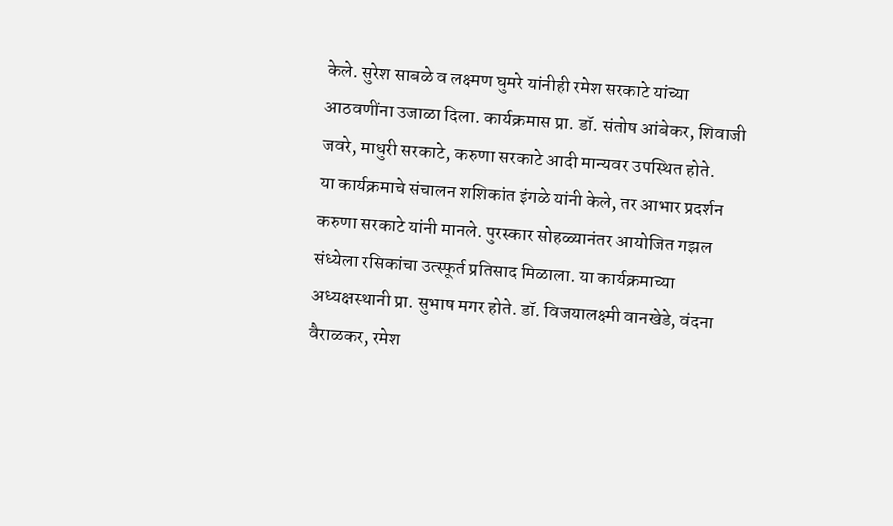केले. सुरेश साबळे व लक्ष्मण घुमरे यांनीही रमेश सरकाटे यांच्या आठवणींना उजाळा दिला. कार्यक्रमास प्रा. डॉ. संतोष आंबेकर, शिवाजी जवरे, माधुरी सरकाटे, करुणा सरकाटे आदी मान्यवर उपस्थित होते.
या कार्यक्रमाचे संचालन शशिकांत इंगळे यांनी केले, तर आभार प्रदर्शन करुणा सरकाटे यांनी मानले. पुरस्कार सोहळ्यानंतर आयोजित गझल संध्येला रसिकांचा उत्स्फूर्त प्रतिसाद मिळाला. या कार्यक्रमाच्या अध्यक्षस्थानी प्रा. सुभाष मगर होते. डॉ. विजयालक्ष्मी वानखेडे, वंदना वैराळकर, रमेश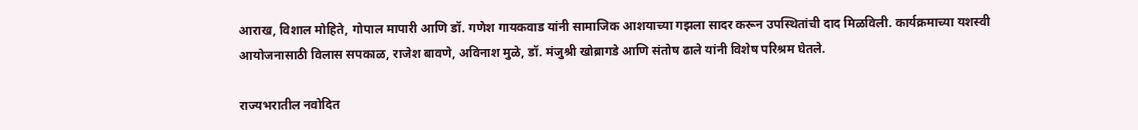आराख, विशाल मोहिते, गोपाल मापारी आणि डॉ. गणेश गायकवाड यांनी सामाजिक आशयाच्या गझला सादर करून उपस्थितांची दाद मिळविली. कार्यक्रमाच्या यशस्वी आयोजनासाठी विलास सपकाळ, राजेश बावणे, अविनाश मुळे, डॉ. मंजुश्री खोब्रागडे आणि संतोष ढाले यांनी विशेष परिश्रम घेतले.

राज्यभरातील नवोदित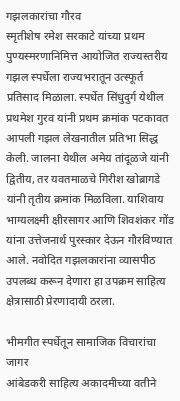गझलकारांचा गौरव
स्मृतीशेष रमेश सरकाटे यांच्या प्रथम पुण्यस्मरणानिमित्त आयोजित राज्यस्तरीय गझल स्पर्धेला राज्यभरातून उत्स्फूर्त प्रतिसाद मिळाला. स्पर्धेत सिंधुदुर्ग येथील प्रथमेश गुरव यांनी प्रथम क्रमांक पटकावत आपली गझल लेखनातील प्रतिभा सिद्ध केली. जालना येथील अमेय तांदूळजे यांनी द्वितीय, तर यवतमाळचे गिरीश खोब्रागडे यांनी तृतीय क्रमांक मिळविला. याशिवाय भाग्यलक्ष्मी क्षीरसागर आणि शिवशंकर गोंड यांना उत्तेजनार्थ पुरस्कार देऊन गौरविण्यात आले. नवोदित गझलकारांना व्यासपीठ उपलब्ध करून देणारा हा उपक्रम साहित्य क्षेत्रासाठी प्रेरणादायी ठरला.

भीमगीत स्पर्धेतून सामाजिक विचारांचा जागर
आंबेडकरी साहित्य अकादमीच्या वतीने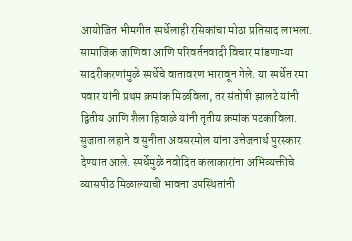आयोजित भीमगीत स्पर्धेलाही रसिकांचा मोठा प्रतिसाद लाभला. सामाजिक जाणिवा आणि परिवर्तनवादी विचार मांडणाऱ्या सादरीकरणांमुळे स्पर्धेचे वातावरण भारावून गेले. या स्पर्धेत रमा पवार यांनी प्रथम क्रमांक मिळविला, तर संतोषी झालटे यांनी द्वितीय आणि शैला हिवाळे यांनी तृतीय क्रमांक पटकाविला. सुजाता लहाने व सुनीता अवसरमोल यांना उत्तेजनार्थ पुरस्कार देण्यात आले. स्पर्धेमुळे नवोदित कलाकारांना अभिव्यक्तीचे व्यासपीठ मिळाल्याची भावना उपस्थितांनी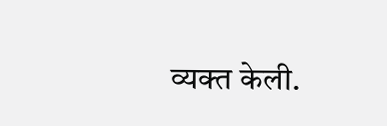व्यक्त केली.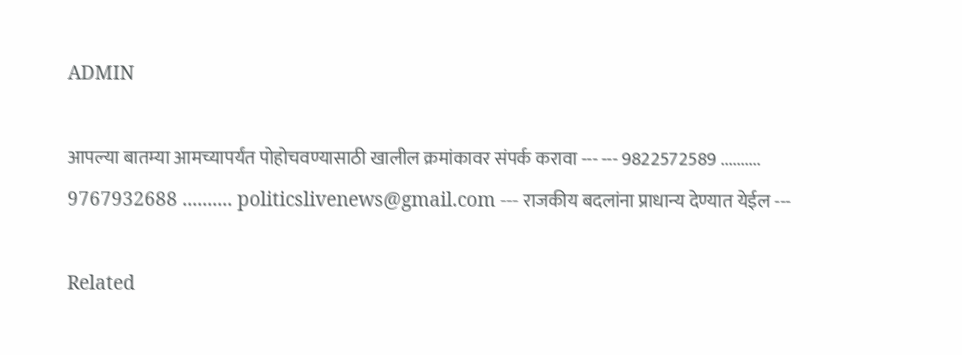ADMIN

आपल्या बातम्या आमच्यापर्यंत पोहोचवण्यासाठी खालील क्रमांकावर संपर्क करावा --- --- 9822572589 .......... 9767932688 .......... politicslivenews@gmail.com --- राजकीय बदलांना प्राधान्य देण्यात येईल ---

Related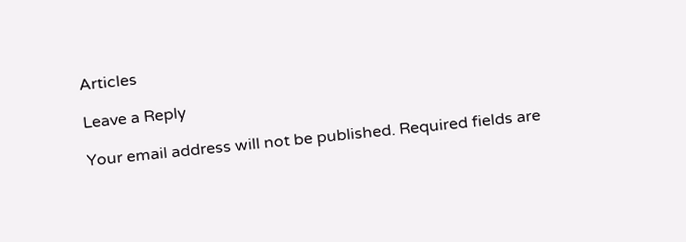Articles

Leave a Reply

Your email address will not be published. Required fields are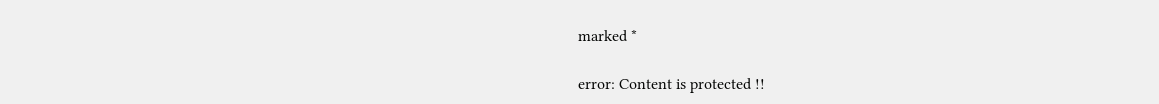marked *

error: Content is protected !!